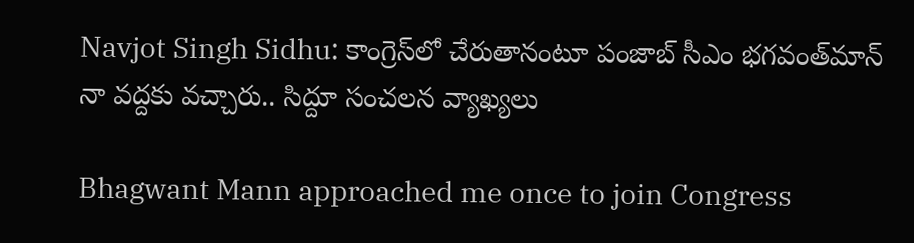Navjot Singh Sidhu: కాంగ్రెస్‌లో చేరుతానంటూ పంజాబ్ సీఎం భగవంత్‌మాన్ నా వద్దకు వచ్చారు.. సిద్దూ సంచలన వ్యాఖ్యలు

Bhagwant Mann approached me once to join Congress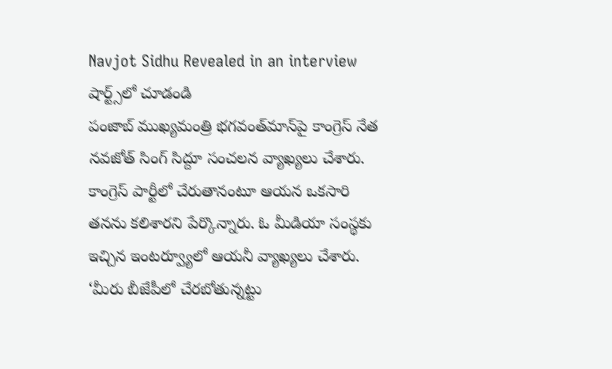Navjot Sidhu Revealed in an interview
షార్ట్స్‌లో చూడండి
పంజాబ్ ముఖ్యమంత్రి భగవంత్‌మాన్‌పై కాంగ్రెస్ నేత నవజోత్ సింగ్ సిద్దూ సంచలన వ్యాఖ్యలు చేశారు. కాంగ్రెస్ పార్టీలో చేరుతానంటూ ఆయన ఒకసారి తనను కలిశారని పేర్కొన్నారు. ఓ మీడియా సంస్థకు ఇచ్చిన ఇంటర్వ్యూలో ఆయనీ వ్యాఖ్యలు చేశారు. ‘మీరు బీజేపీలో చేరబోతున్నట్టు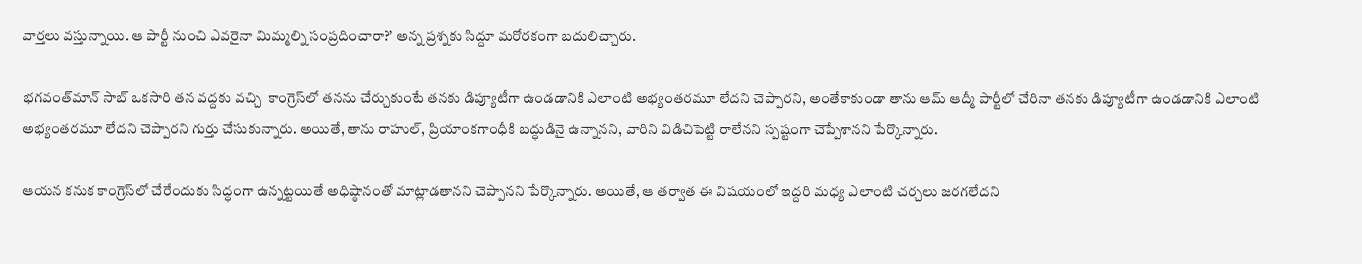వార్తలు వస్తున్నాయి. ఆ పార్టీ నుంచి ఎవరైనా మిమ్మల్ని సంప్రదించారా?’ అన్న ప్రశ్నకు సిద్దూ మరోరకంగా బదులిచ్చారు.

భగవంత్‌మాన్ సాబ్ ఒకసారి తన వద్దకు వచ్చి  కాంగ్రెస్‌లో తనను చేర్చుకుంటే తనకు డిప్యూటీగా ఉండడానికి ఎలాంటి అభ్యంతరమూ లేదని చెప్పారని, అంతేకాకుండా తాను ఆమ్ ఆద్మీ పార్టీలో చేరినా తనకు డిప్యూటీగా ఉండడానికి ఎలాంటి అభ్యంతరమూ లేదని చెప్పారని గుర్తు చేసుకున్నారు. అయితే, తాను రాహుల్, ప్రియాంకగాంధీకి బద్ధుడినై ఉన్నానని, వారిని విడిచిపెట్టి రాలేనని స్పష్టంగా చెప్పేశానని పేర్కొన్నారు.

ఆయన కనుక కాంగ్రెస్‌లో చేరేందుకు సిద్ధంగా ఉన్నట్టయితే అధిష్ఠానంతో మాట్లాడతానని చెప్పానని పేర్కొన్నారు. అయితే, ఆ తర్వాత ఈ విషయంలో ఇద్దరి మధ్య ఎలాంటి చర్చలు జరగలేదని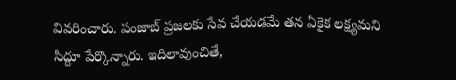వివరించారు. పంజాబ్ ప్రజలకు సేవ చేయడమే తన ఏకైక లక్ష్యమని సిద్దూ పేర్కొన్నారు. ఇదిలావుంచితే,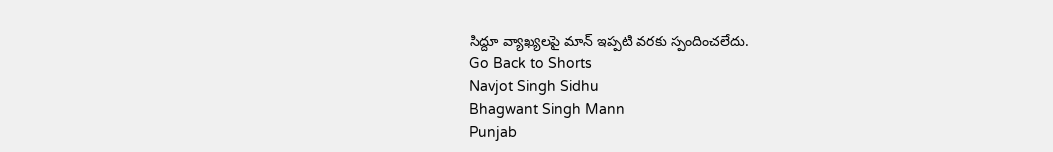సిద్దూ వ్యాఖ్యలపై మాన్ ఇప్పటి వరకు స్పందించలేదు.
Go Back to Shorts
Navjot Singh Sidhu
Bhagwant Singh Mann
Punjab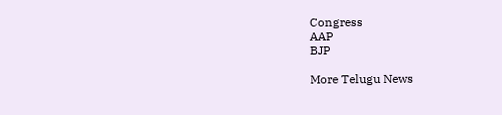Congress
AAP
BJP

More Telugu News